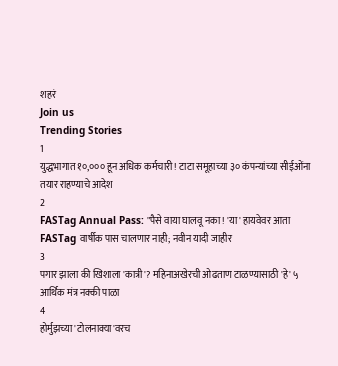शहरं
Join us
Trending Stories
1
युद्धभागात १०,००० हून अधिक कर्मचारी! टाटा समूहाच्या ३० कंपन्यांच्या सीईओंना तयार राहण्याचे आदेश
2
FASTag Annual Pass: "पैसे वाया घालवू नका! 'या' हायवेवर आता FASTag वार्षीक पास चालणार नाही; नवीन यादी जाहीर
3
पगार झाला की खिशाला 'कात्री'? महिनाअखेरची ओढताण टाळण्यासाठी 'हे' ५ आर्थिक मंत्र नक्की पाळा
4
होर्मुझच्या 'टोलनाक्या'वरच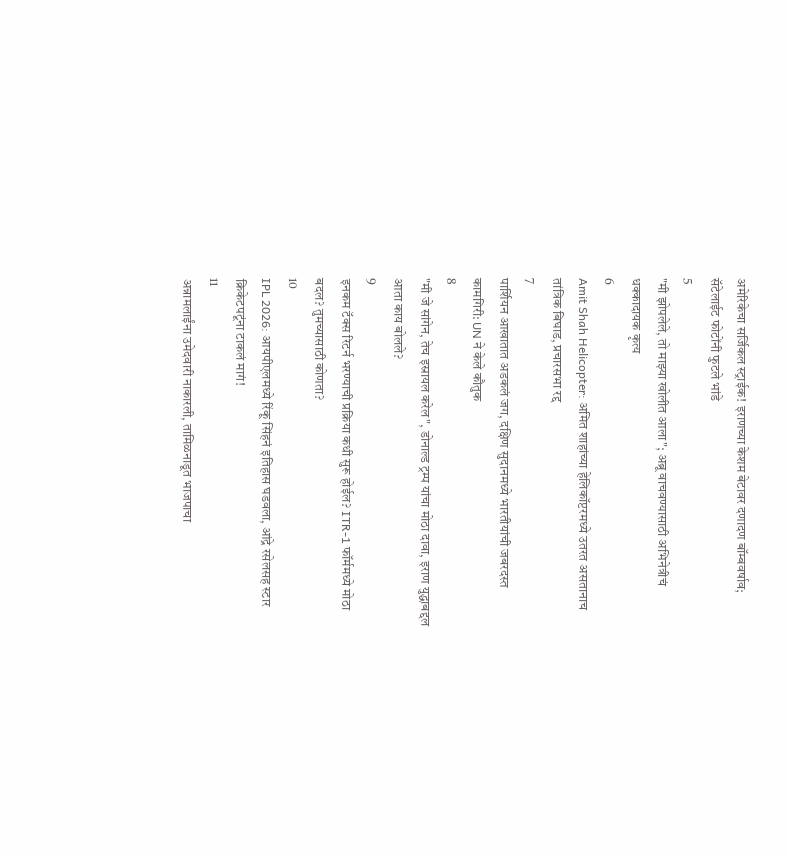अमेरिकेचा सर्जिकल स्ट्राईक! इराणच्या केशम बेटावर दणादण बॉम्बवर्षाव; सॅटेलाईट फोटोंनी फुटले भांडे
5
"मी झोपलेले, तो माझ्या खोलीत आला"; अब्रू वाचवण्यासाठी अभिनेत्रीचं धक्कादायक कृत्य
6
Amit Shah Helicopter: अमित शाहांच्या हेलिकॉप्टरमध्ये उतरत असतानाच तांत्रिक बिघाड, प्रचारसभा रद्द
7
पार्शियन आखातात अडकलं जग, दक्षिण सुदानमध्ये भारतीयांची जबरदस्त कामगिरी: UN ने केले कौतुक
8
"मी जे सांगेन, तेच इस्रायल करेल", डोनाल्ड ट्रम्प यांचा मोठा दावा, इराण युद्धाबद्दल आता काय बोलले?
9
इनकम टॅक्स रिटर्न भरण्याची प्रक्रिया कधी सुरू होईल? ITR-1 फॉर्ममध्ये मोठा बदल? तुमच्यासाठी कोणता?
10
IPL 2026: आयपीएलमध्ये रिंकू सिंहनं इतिहास घडवला, आंद्रे रसेलसह स्टार क्रिकेटपटूंना टाकलं मागं!
11
अन्नामलाईंना उमेदवारी नाकारली, तामिळनाडूत भाजपाचा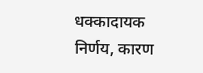धक्कादायक निर्णय, कारण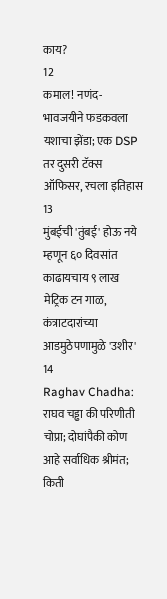काय?
12
कमाल! नणंद-भावजयीने फडकवला यशाचा झेंडा; एक DSP तर दुसरी टॅक्स ऑफिसर, रचला इतिहास
13
मुंबईची 'तुंबई' होऊ नये म्हणून ६० दिवसांत काढायचाय ९ लाख मेट्रिक टन गाळ, कंत्राटदारांच्या आडमुठेपणामुळे 'उशीर'
14
Raghav Chadha: राघव चड्ढा की परिणीती चोप्रा; दोघांपैकी कोण आहे सर्वाधिक श्रीमंत; किती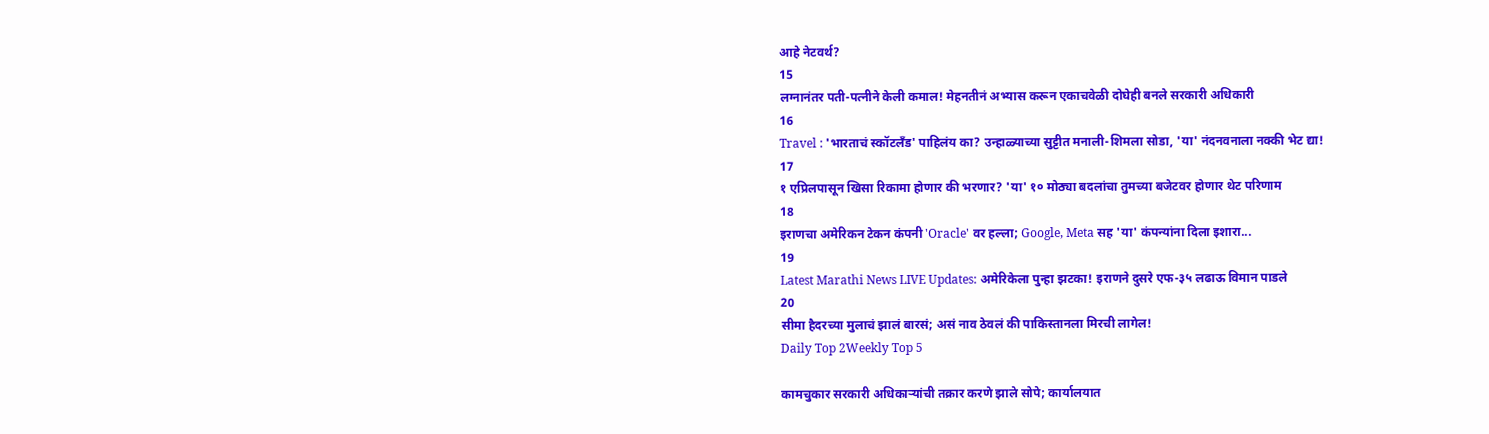आहे नेटवर्थ?
15
लग्नानंतर पती-पत्नीने केली कमाल! मेहनतीनं अभ्यास करून एकाचवेळी दोघेही बनले सरकारी अधिकारी
16
Travel : 'भारताचं स्कॉटलँड' पाहिलंय का? उन्हाळ्याच्या सुट्टीत मनाली-शिमला सोडा, 'या' नंदनवनाला नक्की भेट द्या!
17
१ एप्रिलपासून खिसा रिकामा होणार की भरणार? 'या' १० मोठ्या बदलांचा तुमच्या बजेटवर होणार थेट परिणाम
18
इराणचा अमेरिकन टेकन कंपनी 'Oracle' वर हल्ला; Google, Meta सह 'या' कंपन्यांना दिला इशारा...
19
Latest Marathi News LIVE Updates: अमेरिकेला पुन्हा झटका! इराणने दुसरे एफ-३५ लढाऊ विमान पाडले
20
सीमा हैदरच्या मुलाचं झालं बारसं; असं नाव ठेवलं की पाकिस्तानला मिरची लागेल!
Daily Top 2Weekly Top 5

कामचुकार सरकारी अधिकाऱ्यांची तक्रार करणे झाले सोपे; कार्यालयात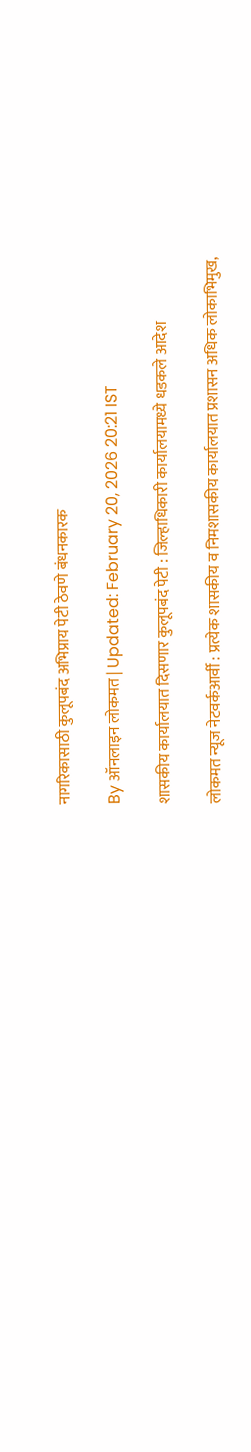नागरिकासाठी कुलूपबंद अभिप्राय पेटी ठेवणे बंधनकारक

By ऑनलाइन लोकमत | Updated: February 20, 2026 20:21 IST

शासकीय कार्यालयात दिसणार कुलूपबंद पेटी : जिल्हाधिकारी कार्यालयामध्ये धडकले आदेश

लोकमत न्यूज नेटवर्कआर्वी : प्रत्येक शासकीय व निमशासकीय कार्यालयात प्रशासन अधिक लोकाभिमुख,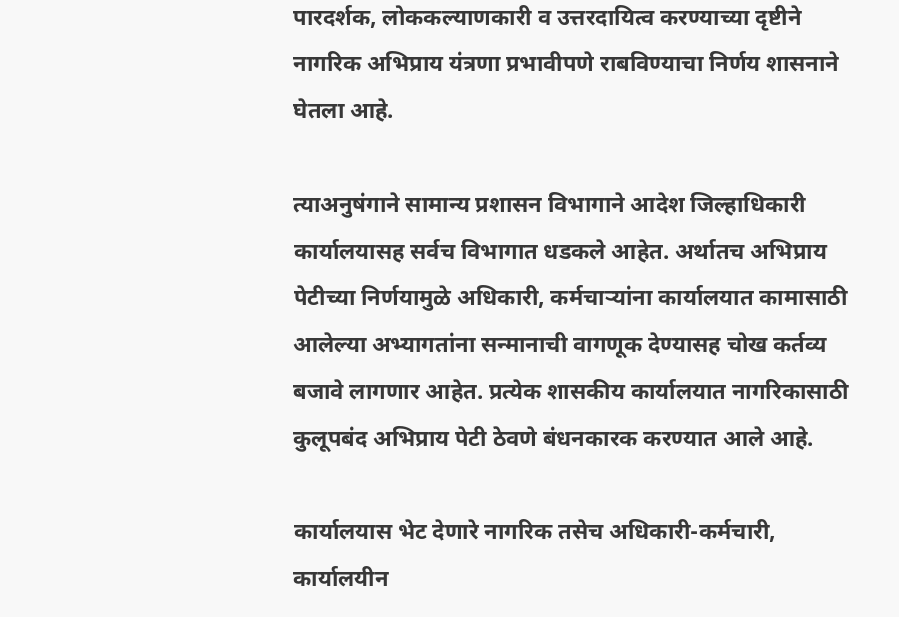पारदर्शक, लोककल्याणकारी व उत्तरदायित्व करण्याच्या दृष्टीने नागरिक अभिप्राय यंत्रणा प्रभावीपणे राबविण्याचा निर्णय शासनाने घेतला आहे.

त्याअनुषंगाने सामान्य प्रशासन विभागाने आदेश जिल्हाधिकारी कार्यालयासह सर्वच विभागात धडकले आहेत. अर्थातच अभिप्राय पेटीच्या निर्णयामुळे अधिकारी, कर्मचाऱ्यांना कार्यालयात कामासाठी आलेल्या अभ्यागतांना सन्मानाची वागणूक देण्यासह चोख कर्तव्य बजावे लागणार आहेत. प्रत्येक शासकीय कार्यालयात नागरिकासाठी कुलूपबंद अभिप्राय पेटी ठेवणे बंधनकारक करण्यात आले आहे.

कार्यालयास भेट देणारे नागरिक तसेच अधिकारी-कर्मचारी, कार्यालयीन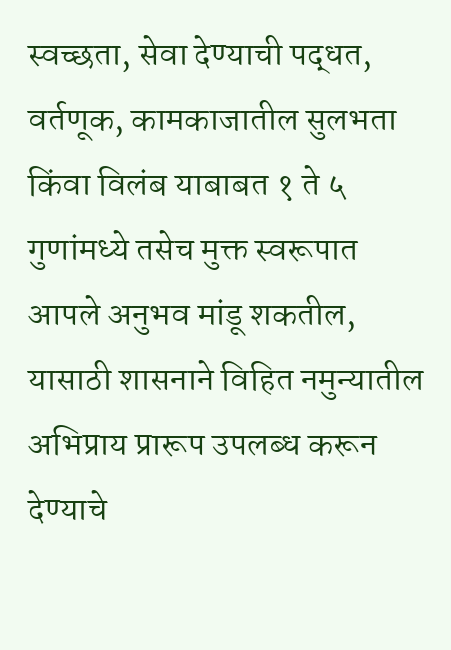स्वच्छता, सेवा देण्याची पद्धत, वर्तणूक, कामकाजातील सुलभता किंवा विलंब याबाबत १ ते ५ गुणांमध्ये तसेच मुक्त स्वरूपात आपले अनुभव मांडू शकतील, यासाठी शासनाने विहित नमुन्यातील अभिप्राय प्रारूप उपलब्ध करून देण्याचे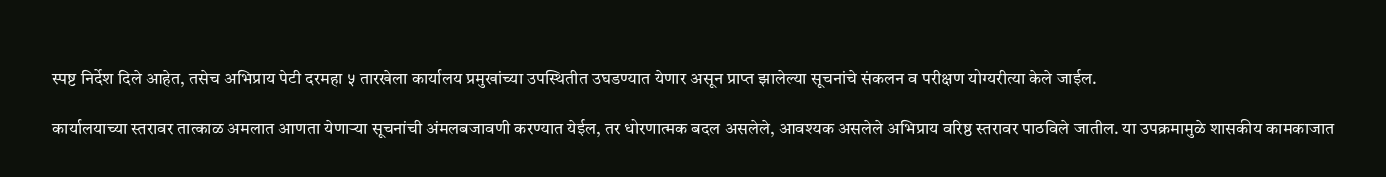स्पष्ट निर्देश दिले आहेत, तसेच अभिप्राय पेटी दरमहा ५ तारखेला कार्यालय प्रमुखांच्या उपस्थितीत उघडण्यात येणार असून प्राप्त झालेल्या सूचनांचे संकलन व परीक्षण योग्यरीत्या केले जाईल.

कार्यालयाच्या स्तरावर तात्काळ अमलात आणता येणाऱ्या सूचनांची अंमलबजावणी करण्यात येईल, तर धोरणात्मक बदल असलेले, आवश्यक असलेले अभिप्राय वरिष्ठ स्तरावर पाठविले जातील. या उपक्रमामुळे शासकीय कामकाजात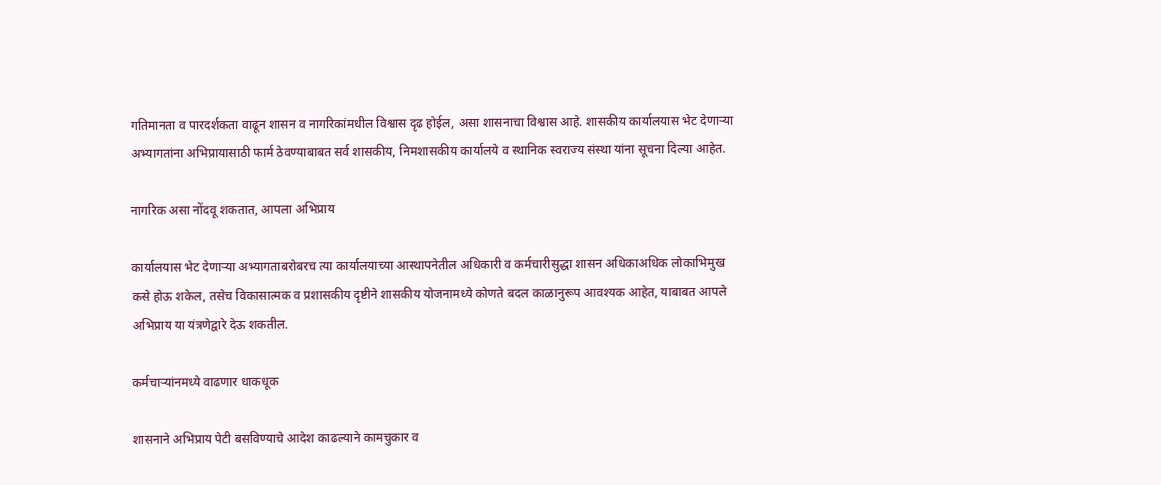गतिमानता व पारदर्शकता वाढून शासन व नागरिकांमधील विश्वास दृढ होईल, असा शासनाचा विश्वास आहे. शासकीय कार्यालयास भेट देणाऱ्या अभ्यागतांना अभिप्रायासाठी फार्म ठेवण्याबाबत सर्व शासकीय, निमशासकीय कार्यालये व स्थानिक स्वराज्य संस्था यांना सूचना दिल्या आहेत.

नागरिक असा नोंदवू शकतात, आपला अभिप्राय

कार्यालयास भेट देणाऱ्या अभ्यागताबरोबरच त्या कार्यालयाच्या आस्थापनेतील अधिकारी व कर्मचारीसुद्धा शासन अधिकाअधिक लोकाभिमुख कसे होऊ शकेल, तसेच विकासात्मक व प्रशासकीय दृष्टीने शासकीय योजनामध्ये कोणते बदल काळानुरूप आवश्यक आहेत, याबाबत आपले अभिप्राय या यंत्रणेद्वारे देऊ शकतील.

कर्मचाऱ्यांनमध्ये वाढणार धाकधूक

शासनाने अभिप्राय पेटी बसविण्याचे आदेश काढल्याने कामचुकार व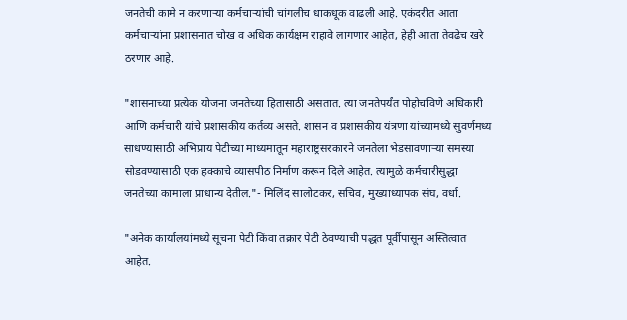जनतेची कामे न करणाऱ्या कर्मचाऱ्यांची चांगलीच धाकधूक वाढली आहे. एकंदरीत आता कर्मचाऱ्यांना प्रशासनात चोख व अधिक कार्यक्षम राहावे लागणार आहेत, हेही आता तेवढेच खरे ठरणार आहे.

"शासनाच्या प्रत्येक योजना जनतेच्या हितासाठी असतात. त्या जनतेपर्यंत पोहोचविणे अधिकारी आणि कर्मचारी यांचे प्रशासकीय कर्तव्य असते. शासन व प्रशासकीय यंत्रणा यांच्यामध्ये सुवर्णमध्य साधण्यासाठी अभिप्राय पेटीच्या माध्यमातून महाराष्ट्रसरकारने जनतेला भेडसावणाऱ्या समस्या सोडवण्यासाठी एक हक्काचे व्यासपीठ निर्माण करून दिले आहेत. त्यामुळे कर्मचारीसुद्धा जनतेच्या कामाला प्राधान्य देतील."- मिलिंद सालोटकर, सचिव, मुख्याध्यापक संघ, वर्धा.

"अनेक कार्यालयांमध्ये सूचना पेटी किंवा तक्रार पेटी ठेवण्याची पद्धत पूर्वीपासून अस्तित्वात आहेत.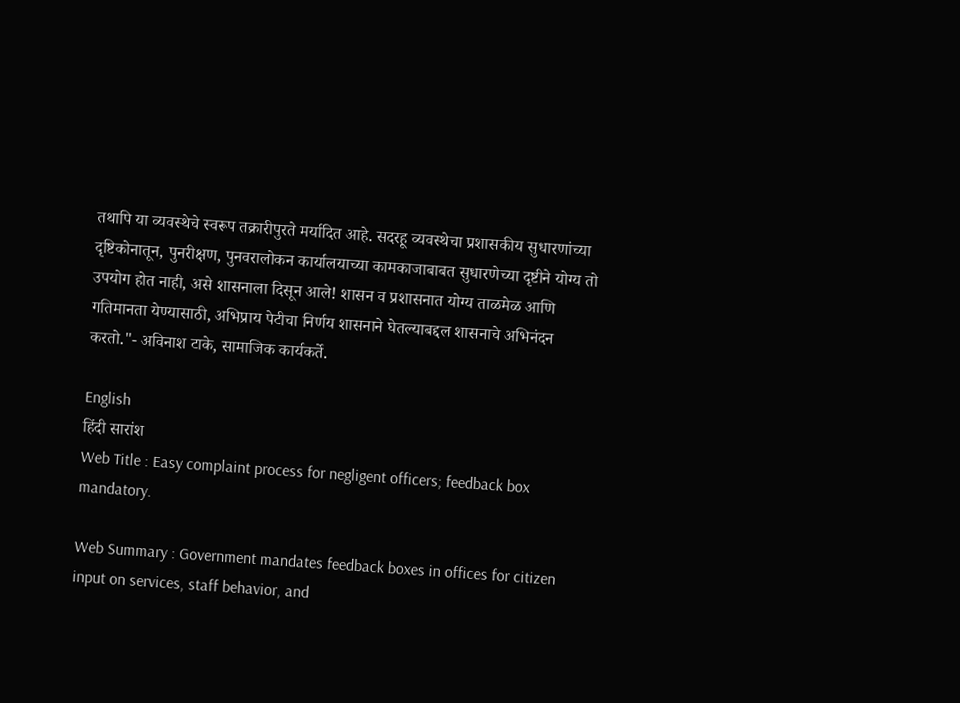तथापि या व्यवस्थेचे स्वरूप तक्रारीपुरते मर्यादित आहे. सदरहू व्यवस्थेचा प्रशासकीय सुधारणांच्या दृष्टिकोनातून, पुनरीक्षण, पुनवरालोकन कार्यालयाच्या कामकाजाबाबत सुधारणेच्या दृष्टीने योग्य तो उपयोग होत नाही, असे शासनाला दिसून आले! शासन व प्रशासनात योग्य ताळमेळ आणि गतिमानता येण्यासाठी, अभिप्राय पेटीचा निर्णय शासनाने घेतल्याबद्दल शासनाचे अभिनंदन करतो."- अविनाश टाके, सामाजिक कार्यकर्ते.

English
हिंदी सारांश
Web Title : Easy complaint process for negligent officers; feedback box mandatory.

Web Summary : Government mandates feedback boxes in offices for citizen input on services, staff behavior, and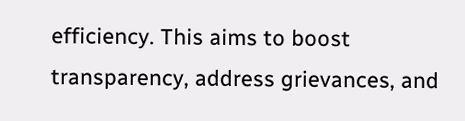efficiency. This aims to boost transparency, address grievances, and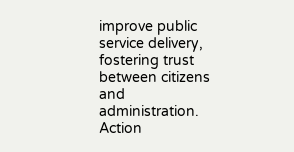improve public service delivery, fostering trust between citizens and administration. Action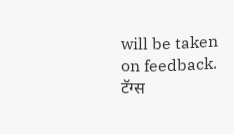will be taken on feedback.
टॅग्स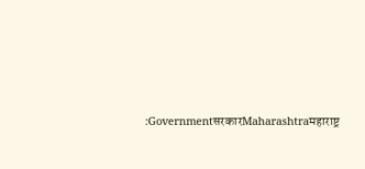:GovernmentसरकारMaharashtraमहाराष्ट्र